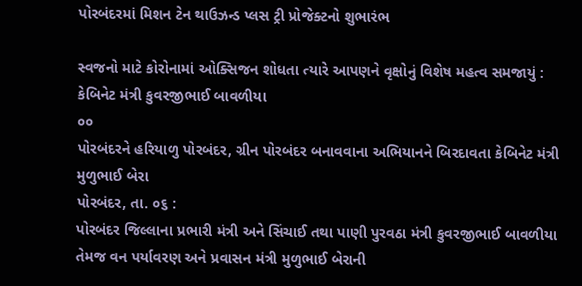પોરબંદરમાં મિશન ટેન થાઉઝન્ડ પ્લસ ટ્રી પ્રોજેક્ટનો શુભારંભ

સ્વજનો માટે કોરોનામાં ઓક્સિજન શોધતા ત્યારે આપણને વૃક્ષોનું વિશેષ મહત્વ સમજાયું : કેબિનેટ મંત્રી કુવરજીભાઈ બાવળીયા
૦૦
પોરબંદરને હરિયાળુ પોરબંદર, ગ્રીન પોરબંદર બનાવવાના અભિયાનને બિરદાવતા કેબિનેટ મંત્રી મુળુભાઈ બેરા
પોરબંદર, તા. ૦૬ :
પોરબંદર જિલ્લાના પ્રભારી મંત્રી અને સિંચાઈ તથા પાણી પુરવઠા મંત્રી કુવરજીભાઈ બાવળીયા તેમજ વન પર્યાવરણ અને પ્રવાસન મંત્રી મુળુભાઈ બેરાની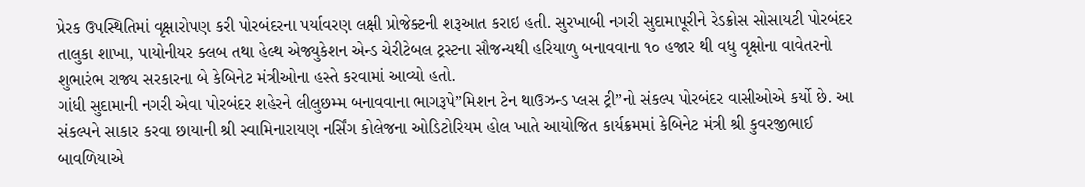પ્રેરક ઉપસ્થિતિમાં વૃક્ષારોપણ કરી પોરબંદરના પર્યાવરણ લક્ષી પ્રોજેક્ટની શરૂઆત કરાઇ હતી. સુરખાબી નગરી સુદામાપૂરીને રેડક્રોસ સોસાયટી પોરબંદર તાલુકા શાખા, પાયોનીયર ક્લબ તથા હેલ્થ એજ્યુકેશન એન્ડ ચેરીટેબલ ટ્રસ્ટના સૌજન્યથી હરિયાળુ બનાવવાના ૧૦ હજાર થી વધુ વૃક્ષોના વાવેતરનો શુભારંભ રાજ્ય સરકારના બે કેબિનેટ મંત્રીઓના હસ્તે કરવામાં આવ્યો હતો.
ગાંધી સુદામાની નગરી એવા પોરબંદર શહેરને લીલુછમ્મ બનાવવાના ભાગરૂપે”મિશન ટેન થાઉઝન્ડ પ્લસ ટ્રી”નો સંકલ્પ પોરબંદર વાસીઓએ કર્યો છે. આ સંકલ્પને સાકાર કરવા છાયાની શ્રી સ્વામિનારાયણ નર્સિંગ કોલેજના ઓડિટોરિયમ હોલ ખાતે આયોજિત કાર્યક્રમમાં કેબિનેટ મંત્રી શ્રી કુવરજીભાઈ બાવળિયાએ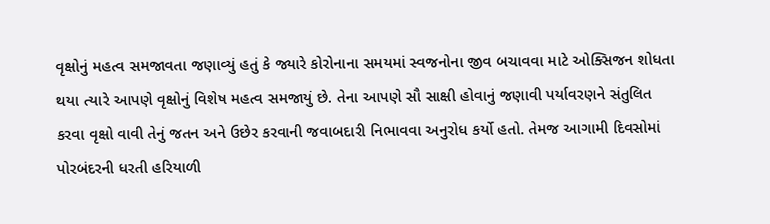વૃક્ષોનું મહત્વ સમજાવતા જણાવ્યું હતું કે જ્યારે કોરોનાના સમયમાં સ્વજનોના જીવ બચાવવા માટે ઓક્સિજન શોધતા થયા ત્યારે આપણે વૃક્ષોનું વિશેષ મહત્વ સમજાયું છે. તેના આપણે સૌ સાક્ષી હોવાનું જણાવી પર્યાવરણને સંતુલિત કરવા વૃક્ષો વાવી તેનું જતન અને ઉછેર કરવાની જવાબદારી નિભાવવા અનુરોધ કર્યો હતો. તેમજ આગામી દિવસોમાં પોરબંદરની ધરતી હરિયાળી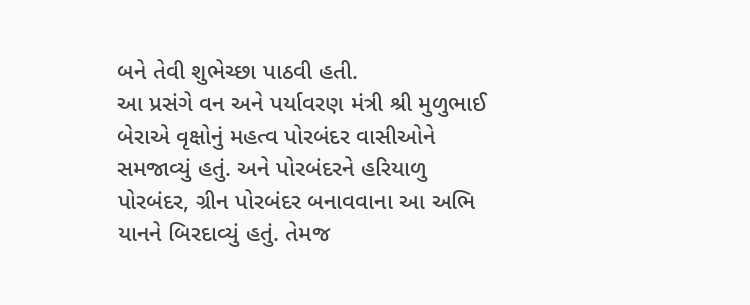બને તેવી શુભેચ્છા પાઠવી હતી.
આ પ્રસંગે વન અને પર્યાવરણ મંત્રી શ્રી મુળુભાઈ બેરાએ વૃક્ષોનું મહત્વ પોરબંદર વાસીઓને સમજાવ્યું હતું. અને પોરબંદરને હરિયાળુ પોરબંદર, ગ્રીન પોરબંદર બનાવવાના આ અભિ યાનને બિરદાવ્યું હતું. તેમજ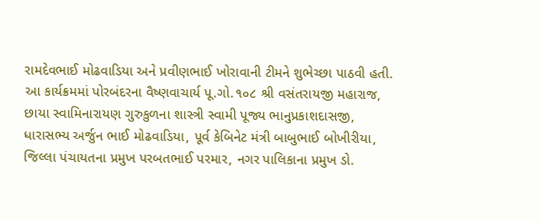રામદેવભાઈ મોઢવાડિયા અને પ્રવીણભાઈ ખોરાવાની ટીમને શુભેચ્છા પાઠવી હતી.
આ કાર્યક્રમમાં પોરબંદરના વૈષ્ણવાચાર્ય પૂ.ગો.૧૦૮ શ્રી વસંતરાયજી મહારાજ, છાયા સ્વામિનારાયણ ગુરુકુળના શાસ્ત્રી સ્વામી પૂજ્ય ભાનુપ્રકાશદાસજી, ધારાસભ્ય અર્જુન ભાઈ મોઢવાડિયા, પૂર્વ કેબિનેટ મંત્રી બાબુભાઈ બોખીરીયા, જિલ્લા પંચાયતના પ્રમુખ પરબતભાઈ પરમાર, નગર પાલિકાના પ્રમુખ ડો.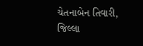ચેતનાબેન તિવારી, જિલ્લા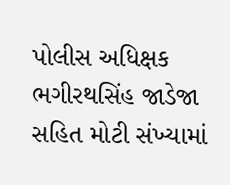પોલીસ અધિક્ષક ભગીરથસિંહ જાડેજા સહિત મોટી સંખ્યામાં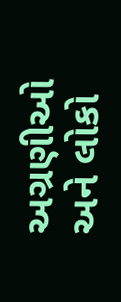અગ્રણીઓ અને લોકો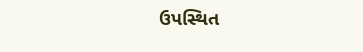ઉપસ્થિત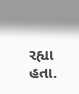રહ્યા હતા.